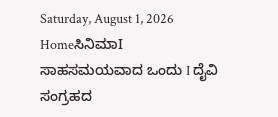Saturday, August 1, 2026
HomeಸಿನಿಮಾI ಸಾಹಸಮಯವಾದ ಒಂದು I ದೈವಿ ಸಂಗ್ರಹದ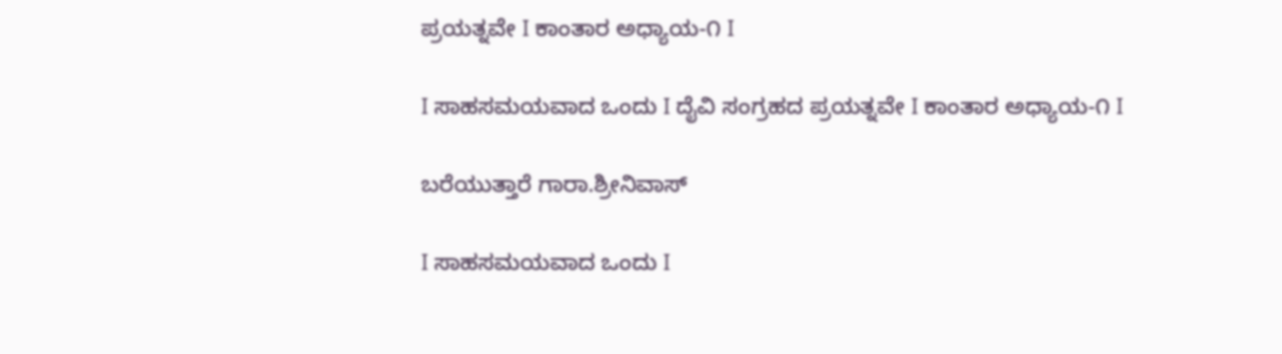ಪ್ರಯತ್ನವೇ I ಕಾಂತಾರ ಅಧ್ಯಾಯ-೧ I

I ಸಾಹಸಮಯವಾದ ಒಂದು I ದೈವಿ ಸಂಗ್ರಹದ ಪ್ರಯತ್ನವೇ I ಕಾಂತಾರ ಅಧ್ಯಾಯ-೧ I

ಬರೆಯುತ್ತಾರೆ ಗಾರಾ.ಶ್ರೀನಿವಾಸ್

I ಸಾಹಸಮಯವಾದ ಒಂದು I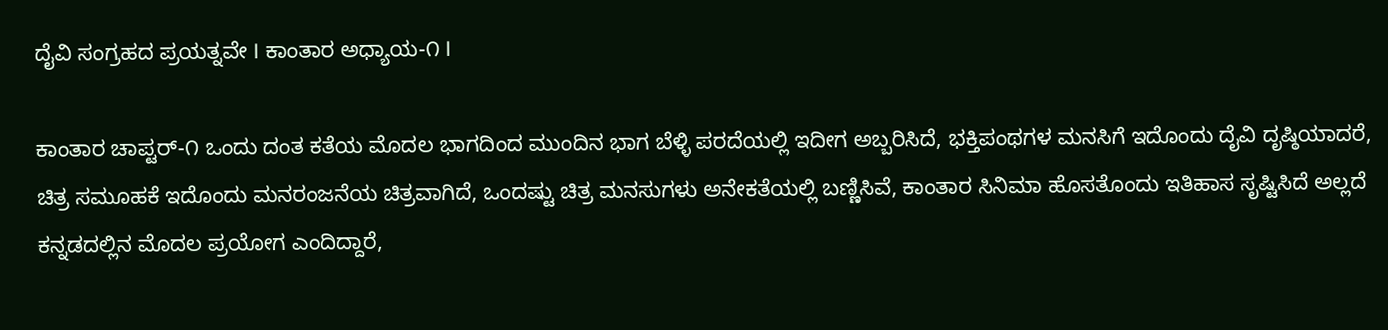ದೈವಿ ಸಂಗ್ರಹದ ಪ್ರಯತ್ನವೇ I ಕಾಂತಾರ ಅಧ್ಯಾಯ-೧ I

ಕಾಂತಾರ ಚಾಪ್ಟರ್-೧ ಒಂದು ದಂತ ಕತೆಯ ಮೊದಲ ಭಾಗದಿಂದ ಮುಂದಿನ ಭಾಗ ಬೆಳ್ಳಿ ಪರದೆಯಲ್ಲಿ ಇದೀಗ ಅಬ್ಬರಿಸಿದೆ, ಭಕ್ತಿಪಂಥಗಳ ಮನಸಿಗೆ ಇದೊಂದು ದೈವಿ ದೃಷ್ಠಿಯಾದರೆ, ಚಿತ್ರ ಸಮೂಹಕೆ ಇದೊಂದು ಮನರಂಜನೆಯ ಚಿತ್ರವಾಗಿದೆ, ಒಂದಷ್ಟು ಚಿತ್ರ ಮನಸುಗಳು ಅನೇಕತೆಯಲ್ಲಿ ಬಣ್ಣಿಸಿವೆ, ಕಾಂತಾರ ಸಿನಿಮಾ ಹೊಸತೊಂದು ಇತಿಹಾಸ ಸೃಷ್ಟಿಸಿದೆ ಅಲ್ಲದೆ ಕನ್ನಡದಲ್ಲಿನ ಮೊದಲ ಪ್ರಯೋಗ ಎಂದಿದ್ದಾರೆ,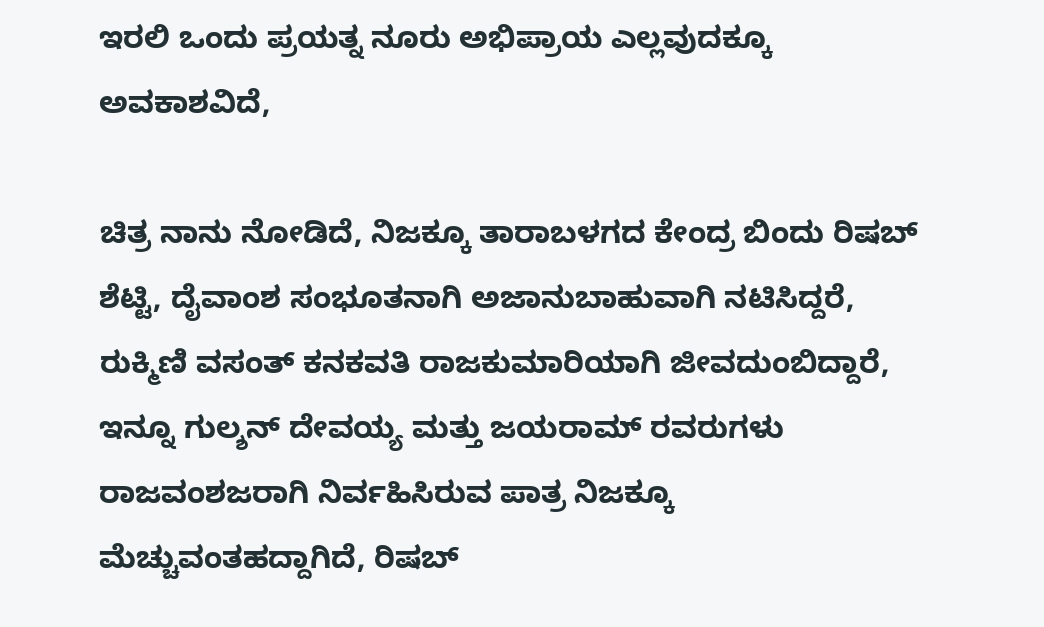ಇರಲಿ ಒಂದು ಪ್ರಯತ್ನ ನೂರು ಅಭಿಪ್ರಾಯ ಎಲ್ಲವುದಕ್ಕೂ ಅವಕಾಶವಿದೆ,

ಚಿತ್ರ ನಾನು ನೋಡಿದೆ, ನಿಜಕ್ಕೂ ತಾರಾಬಳಗದ ಕೇಂದ್ರ ಬಿಂದು ರಿಷಬ್ ಶೆಟ್ಟಿ, ದೈವಾಂಶ ಸಂಭೂತನಾಗಿ ಅಜಾನುಬಾಹುವಾಗಿ ನಟಿಸಿದ್ದರೆ, ರುಕ್ಮಿಣಿ ವಸಂತ್ ಕನಕವತಿ ರಾಜಕುಮಾರಿಯಾಗಿ ಜೀವದುಂಬಿದ್ದಾರೆ, ಇನ್ನೂ ಗುಲ್ಶನ್ ದೇವಯ್ಯ ಮತ್ತು ಜಯರಾಮ್ ರವರುಗಳು ರಾಜವಂಶಜರಾಗಿ ನಿರ್ವಹಿಸಿರುವ ಪಾತ್ರ ನಿಜಕ್ಕೂ ಮೆಚ್ಚುವಂತಹದ್ದಾಗಿದೆ, ರಿಷಬ್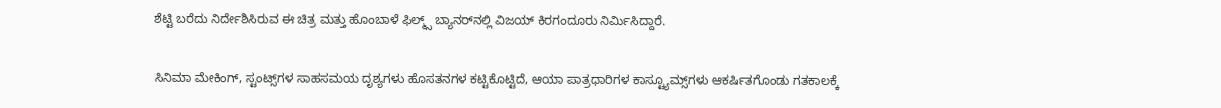ಶೆಟ್ಟಿ ಬರೆದು ನಿರ್ದೇಶಿಸಿರುವ ಈ ಚಿತ್ರ ಮತ್ತು ಹೊಂಬಾಳೆ ಫಿಲ್ಮ್ಸ್ ಬ್ಯಾನರ್‌ನಲ್ಲಿ ವಿಜಯ್ ಕಿರಗಂದೂರು ನಿರ್ಮಿಸಿದ್ದಾರೆ.

ಸಿನಿಮಾ ಮೇಕಿಂಗ್, ಸ್ಟಂಟ್ಸ್‌ಗಳ ಸಾಹಸಮಯ ದೃಶ್ಯಗಳು ಹೊಸತನಗಳ ಕಟ್ಟಿಕೊಟ್ಟಿದೆ, ಆಯಾ ಪಾತ್ರಧಾರಿಗಳ ಕಾಸ್ಟ್ಯೂಮ್ಸ್‌ಗಳು ಆಕರ್ಷಿತಗೊಂಡು ಗತಕಾಲಕ್ಕೆ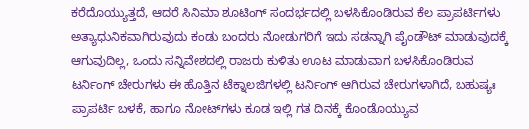ಕರೆದೊಯ್ಯುತ್ತದೆ, ಆದರೆ ಸಿನಿಮಾ ಶೂಟಿಂಗ್ ಸಂದರ್ಭದಲ್ಲಿ ಬಳಸಿಕೊಂಡಿರುವ ಕೆಲ ಪ್ರಾಪರ್ಟಿಗಳು ಅತ್ಯಾಧುನಿಕವಾಗಿರುವುದು ಕಂಡು ಬಂದರು ನೋಡುಗರಿಗೆ ಇದು ಸಡನ್ನಾಗಿ ಪೈಂಡೌಟ್ ಮಾಡುವುದಕ್ಕೆ ಆಗುವುದಿಲ್ಲ, ಒಂದು ಸನ್ನಿವೇಶದಲ್ಲಿ ರಾಜರು ಕುಳಿತು ಊಟ ಮಾಡುವಾಗ ಬಳಸಿಕೊಂಡಿರುವ ಟರ್ನಿಂಗ್ ಚೇರುಗಳು ಈ ಹೊತ್ತಿನ ಟೆಕ್ನಾಲಜಿಗಳಲ್ಲಿ ಟರ್ನಿಂಗ್ ಆಗಿರುವ ಚೇರುಗಳಾಗಿದೆ, ಬಹುಷ್ಯಃ ಪ್ರಾಪರ್ಟಿ ಬಳಕೆ, ಹಾಗೂ ನೋಟ್‌ಗಳು ಕೂಡ ಇಲ್ಲಿ ಗತ ದಿನಕ್ಕೆ ಕೊಂಡೊಯ್ಯುವ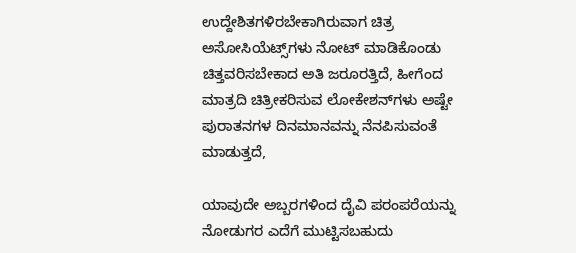ಉದ್ದೇಶಿತಗಳಿರಬೇಕಾಗಿರುವಾಗ ಚಿತ್ರ ಅಸೋಸಿಯೆಟ್ಸ್‌ಗಳು ನೋಟ್ ಮಾಡಿಕೊಂಡು ಚಿತ್ತವರಿಸಬೇಕಾದ ಅತಿ ಜರೂರತ್ತಿದೆ, ಹೀಗೆಂದ ಮಾತ್ರದಿ ಚಿತ್ರೀಕರಿಸುವ ಲೋಕೇಶನ್‌ಗಳು ಅಷ್ಟೇ ಪುರಾತನಗಳ ದಿನಮಾನವನ್ನು ನೆನಪಿಸುವಂತೆ ಮಾಡುತ್ತದೆ,

ಯಾವುದೇ ಅಬ್ಬರಗಳಿಂದ ದೈವಿ ಪರಂಪರೆಯನ್ನು ನೋಡುಗರ ಎದೆಗೆ ಮುಟ್ಟಿಸಬಹುದು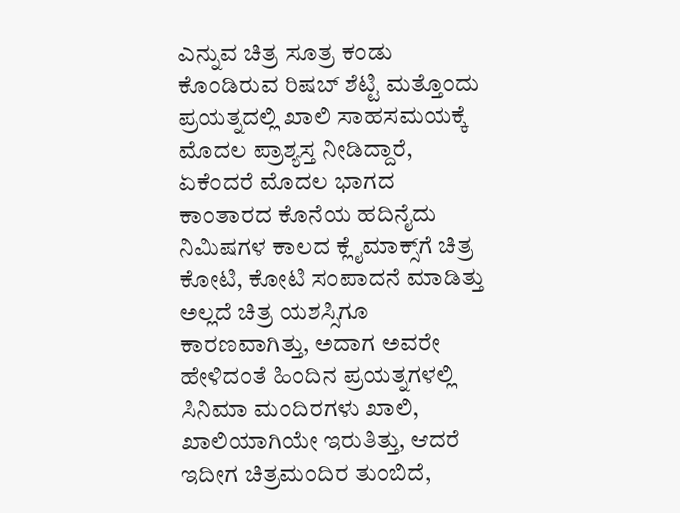ಎನ್ನುವ ಚಿತ್ರ ಸೂತ್ರ ಕಂಡು ಕೊಂಡಿರುವ ರಿಷಬ್ ಶೆಟ್ಟಿ ಮತ್ತೊಂದು ಪ್ರಯತ್ನದಲ್ಲಿ ಖಾಲಿ ಸಾಹಸಮಯಕ್ಕೆ ಮೊದಲ ಪ್ರಾಶ್ಯಸ್ತ ನೀಡಿದ್ದಾರೆ, ಏಕೆಂದರೆ ಮೊದಲ ಭಾಗದ ಕಾಂತಾರದ ಕೊನೆಯ ಹದಿನೈದು ನಿಮಿಷಗಳ ಕಾಲದ ಕ್ಲೈಮಾಕ್ಸ್‌ಗೆ ಚಿತ್ರ ಕೋಟಿ, ಕೋಟಿ ಸಂಪಾದನೆ ಮಾಡಿತ್ತು ಅಲ್ಲದೆ ಚಿತ್ರ ಯಶಸ್ಸಿಗೂ ಕಾರಣವಾಗಿತ್ತು, ಅದಾಗ ಅವರೇ ಹೇಳಿದಂತೆ ಹಿಂದಿನ ಪ್ರಯತ್ನಗಳಲ್ಲಿ ಸಿನಿಮಾ ಮಂದಿರಗಳು ಖಾಲಿ, ಖಾಲಿಯಾಗಿಯೇ ಇರುತಿತ್ತು, ಆದರೆ ಇದೀಗ ಚಿತ್ರಮಂದಿರ ತುಂಬಿದೆ,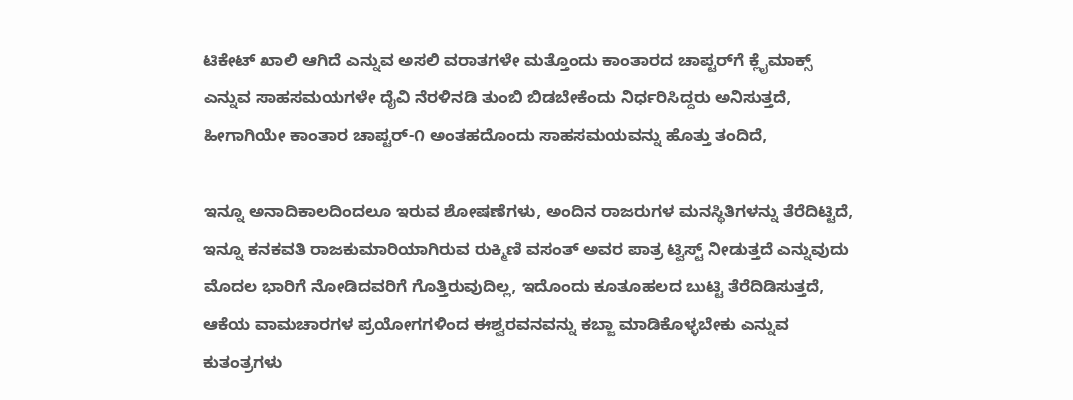ಟಿಕೇಟ್ ಖಾಲಿ ಆಗಿದೆ ಎನ್ನುವ ಅಸಲಿ ವರಾತಗಳೇ ಮತ್ತೊಂದು ಕಾಂತಾರದ ಚಾಪ್ಟರ್‌ಗೆ ಕ್ಲೈಮಾಕ್ಸ್ ಎನ್ನುವ ಸಾಹಸಮಯಗಳೇ ದೈವಿ ನೆರಳಿನಡಿ ತುಂಬಿ ಬಿಡಬೇಕೆಂದು ನಿರ್ಧರಿಸಿದ್ದರು ಅನಿಸುತ್ತದೆ, ಹೀಗಾಗಿಯೇ ಕಾಂತಾರ ಚಾಪ್ಟರ್-೧ ಅಂತಹದೊಂದು ಸಾಹಸಮಯವನ್ನು ಹೊತ್ತು ತಂದಿದೆ,

ಇನ್ನೂ ಅನಾದಿಕಾಲದಿಂದಲೂ ಇರುವ ಶೋಷಣೆಗಳು, ಅಂದಿನ ರಾಜರುಗಳ ಮನಸ್ಥಿತಿಗಳನ್ನು ತೆರೆದಿಟ್ಟಿದೆ, ಇನ್ನೂ ಕನಕವತಿ ರಾಜಕುಮಾರಿಯಾಗಿರುವ ರುಕ್ಮಿಣಿ ವಸಂತ್ ಅವರ ಪಾತ್ರ ಟ್ವಿಸ್ಟ್ ನೀಡುತ್ತದೆ ಎನ್ನುವುದು ಮೊದಲ ಭಾರಿಗೆ ನೋಡಿದವರಿಗೆ ಗೊತ್ತಿರುವುದಿಲ್ಲ, ಇದೊಂದು ಕೂತೂಹಲದ ಬುಟ್ಟಿ ತೆರೆದಿಡಿಸುತ್ತದೆ, ಆಕೆಯ ವಾಮಚಾರಗಳ ಪ್ರಯೋಗಗಳಿಂದ ಈಶ್ವರವನವನ್ನು ಕಬ್ಜಾ ಮಾಡಿಕೊಳ್ಳಬೇಕು ಎನ್ನುವ ಕುತಂತ್ರಗಳು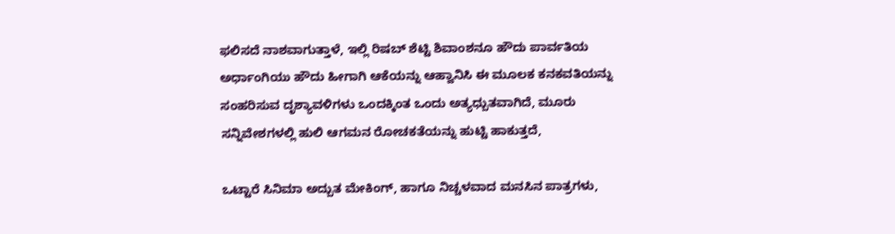ಫಲಿಸದೆ ನಾಶವಾಗುತ್ತಾಳೆ, ಇಲ್ಲಿ ರಿಷಬ್ ಶೆಟ್ಟಿ ಶಿವಾಂಶನೂ ಹೌದು ಪಾರ್ವತಿಯ ಅರ್ಧಾಂಗಿಯು ಹೌದು ಹೀಗಾಗಿ ಆಕೆಯನ್ನು ಆಹ್ವಾನಿಸಿ ಈ ಮೂಲಕ ಕನಕವತಿಯನ್ನು ಸಂಹರಿಸುವ ದೃಶ್ಯಾವಳಿಗಳು ಒಂದಕ್ಕಿಂತ ಒಂದು ಅತ್ಯಧ್ಬುತವಾಗಿದೆ, ಮೂರು ಸನ್ನಿವೇಶಗಳಲ್ಲಿ ಹುಲಿ ಆಗಮನ ರೋಚಕತೆಯನ್ನು ಹುಟ್ಟಿ ಹಾಕುತ್ತದೆ,

ಒಟ್ಟಾರೆ ಸಿನಿಮಾ ಅದ್ಬುತ ಮೇಕಿಂಗ್, ಹಾಗೂ ನಿಚ್ಚಳವಾದ ಮನಸಿನ ಪಾತ್ರಗಳು,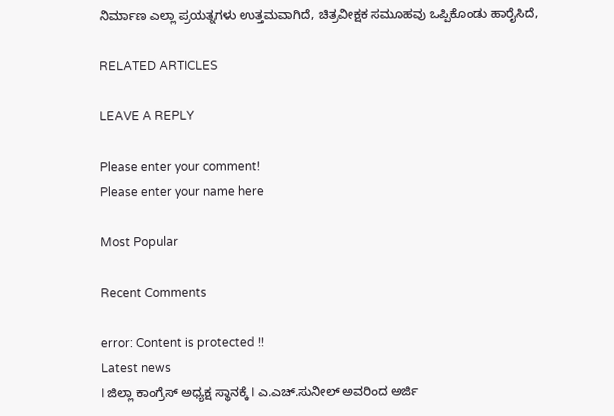ನಿರ್ಮಾಣ ಎಲ್ಲಾ ಪ್ರಯತ್ನಗಳು ಉತ್ತಮವಾಗಿದೆ, ಚಿತ್ರವೀಕ್ಷಕ ಸಮೂಹವು ಒಪ್ಪಿಕೊಂಡು ಹಾರೈಸಿದೆ,

RELATED ARTICLES

LEAVE A REPLY

Please enter your comment!
Please enter your name here

Most Popular

Recent Comments

error: Content is protected !!
Latest news
I ಜಿಲ್ಲಾ ಕಾಂಗ್ರೆಸ್ ಅಧ್ಯಕ್ಷ ಸ್ಥಾನಕ್ಕೆ I ಎ.ಎಚ್.ಸುನೀಲ್ ಅವರಿಂದ ಅರ್ಜಿ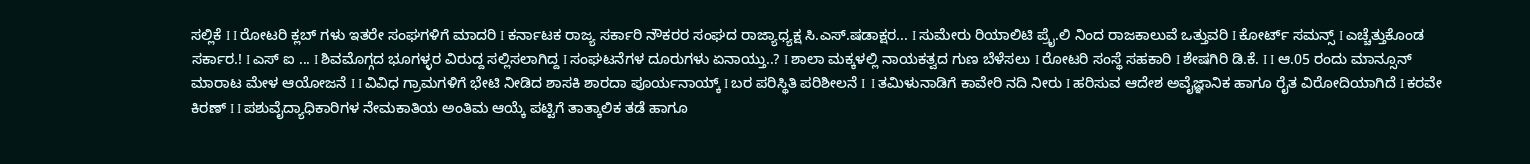ಸಲ್ಲಿಕೆ I I ರೋಟರಿ ಕ್ಲಬ್ ಗಳು ಇತರೇ ಸಂಘಗಳಿಗೆ ಮಾದರಿ I ಕರ್ನಾಟಕ ರಾಜ್ಯ ಸರ್ಕಾರಿ ನೌಕರರ ಸಂಘದ ರಾಜ್ಯಾಧ್ಯಕ್ಷ ಸಿ.ಎಸ್.ಷಡಾಕ್ಷರ... I ಸುಮೇರು ರಿಯಾಲಿಟಿ ಪ್ರೈ.ಲಿ ನಿಂದ ರಾಜಕಾಲುವೆ ಒತ್ತುವರಿ‌ I ಕೋರ್ಟ್ ಸಮನ್ಸ್ I ಎಚ್ಚೆತ್ತುಕೊಂಡ ಸರ್ಕಾರ.! I ಎಸ್ ಐ ... I ಶಿವಮೊಗ್ಗದ ಭೂಗಳ್ಳರ ವಿರುದ್ದ ಸಲ್ಲಿಸಲಾಗಿದ್ದ I ಸಂಘಟನೆಗಳ ದೂರುಗಳು ಏನಾಯ್ತು..? I ಶಾಲಾ ಮಕ್ಕಳಲ್ಲಿ ನಾಯಕತ್ವದ ಗುಣ ಬೆಳೆಸಲು I ರೋಟರಿ ಸಂಸ್ಥೆ ಸಹಕಾರಿ I ಶೇಷಗಿರಿ ಡಿ.ಕೆ. I I ಆ.05 ರಂದು ಮಾನ್ಸೂನ್ ಮಾರಾಟ ಮೇಳ ಆಯೋಜನೆ I I ವಿವಿಧ ಗ್ರಾಮಗಳಿಗೆ ಭೇಟಿ ನೀಡಿದ ಶಾಸಕಿ ಶಾರದಾ ಪೂರ್ಯನಾಯ್ಕ್ I ಬರ ಪರಿಸ್ಥಿತಿ ಪರಿಶೀಲನೆ I  I ತಮಿಳುನಾಡಿಗೆ ಕಾವೇರಿ ನದಿ ನೀರು‌ I ಹರಿಸುವ ಆದೇಶ ಅವೈಜ್ಞಾನಿಕ ಹಾಗೂ ರೈತ ವಿರೋದಿಯಾಗಿದೆ I ಕರವೇ ಕಿರಣ್ I I ಪಶುವೈದ್ಯಾಧಿಕಾರಿಗಳ ನೇಮಕಾತಿಯ ಅಂತಿಮ ಆಯ್ಕೆ ಪಟ್ಟಿಗೆ ತಾತ್ಕಾಲಿಕ ತಡೆ ಹಾಗೂ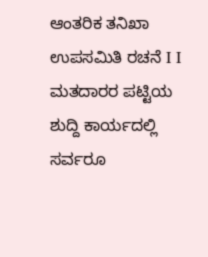ಆಂತರಿಕ ತನಿಖಾ ಉಪಸಮಿತಿ ರಚನೆ I I ಮತದಾರರ ಪಟ್ಟಿಯ ಶುದ್ದಿ ಕಾರ್ಯದಲ್ಲಿ ಸರ್ವರೂ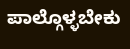ಪಾಲ್ಗೊಳ್ಳಬೇಕು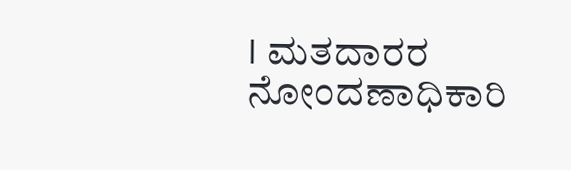I ಮತದಾರರ ನೋಂದಣಾಧಿಕಾರಿ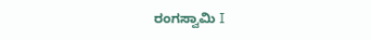ರಂಗಸ್ವಾಮಿ I